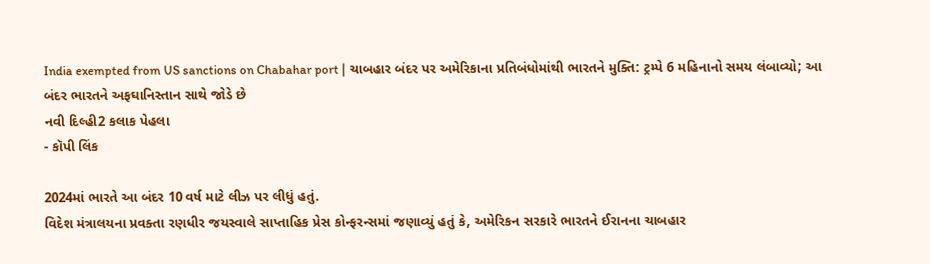India exempted from US sanctions on Chabahar port | ચાબહાર બંદર પર અમેરિકાના પ્રતિબંધોમાંથી ભારતને મુક્તિ: ટ્રમ્પે 6 મહિનાનો સમય લંબાવ્યો; આ બંદર ભારતને અફઘાનિસ્તાન સાથે જોડે છે
નવી દિલ્હી2 કલાક પેહલા
- કૉપી લિંક

2024માં ભારતે આ બંદર 10 વર્ષ માટે લીઝ પર લીધું હતું.
વિદેશ મંત્રાલયના પ્રવક્તા રણધીર જયસ્વાલે સાપ્તાહિક પ્રેસ કોન્ફરન્સમાં જણાવ્યું હતું કે, અમેરિકન સરકારે ભારતને ઈરાનના ચાબહાર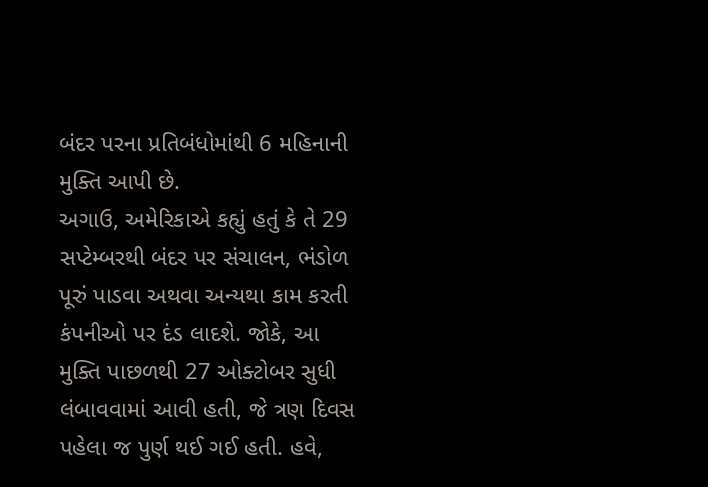બંદર પરના પ્રતિબંધોમાંથી 6 મહિનાની મુક્તિ આપી છે.
અગાઉ, અમેરિકાએ કહ્યું હતું કે તે 29 સપ્ટેમ્બરથી બંદર પર સંચાલન, ભંડોળ પૂરું પાડવા અથવા અન્યથા કામ કરતી કંપનીઓ પર દંડ લાદશે. જોકે, આ મુક્તિ પાછળથી 27 ઓક્ટોબર સુધી લંબાવવામાં આવી હતી, જે ત્રણ દિવસ પહેલા જ પુર્ણ થઈ ગઈ હતી. હવે,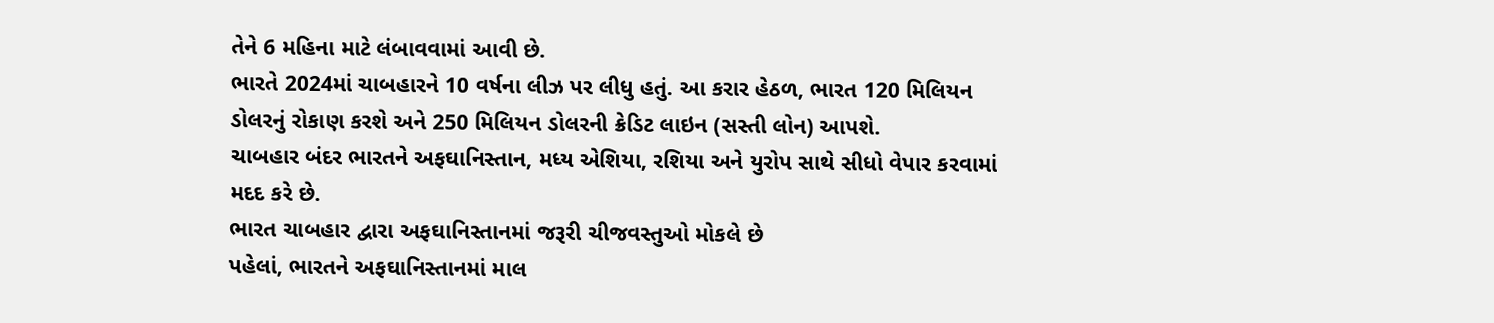તેને 6 મહિના માટે લંબાવવામાં આવી છે.
ભારતે 2024માં ચાબહારને 10 વર્ષના લીઝ પર લીધુ હતું. આ કરાર હેઠળ, ભારત 120 મિલિયન ડોલરનું રોકાણ કરશે અને 250 મિલિયન ડોલરની ક્રેડિટ લાઇન (સસ્તી લોન) આપશે.
ચાબહાર બંદર ભારતને અફઘાનિસ્તાન, મધ્ય એશિયા, રશિયા અને યુરોપ સાથે સીધો વેપાર કરવામાં મદદ કરે છે.
ભારત ચાબહાર દ્વારા અફઘાનિસ્તાનમાં જરૂરી ચીજવસ્તુઓ મોકલે છે
પહેલાં, ભારતને અફઘાનિસ્તાનમાં માલ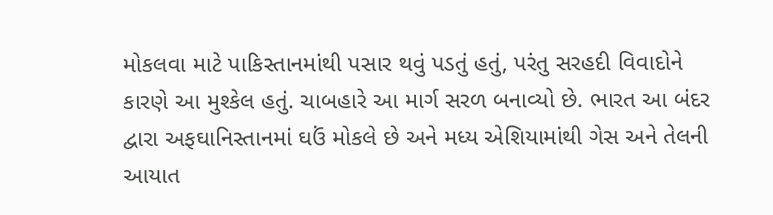મોકલવા માટે પાકિસ્તાનમાંથી પસાર થવું પડતું હતું, પરંતુ સરહદી વિવાદોને કારણે આ મુશ્કેલ હતું. ચાબહારે આ માર્ગ સરળ બનાવ્યો છે. ભારત આ બંદર દ્વારા અફઘાનિસ્તાનમાં ઘઉં મોકલે છે અને મધ્ય એશિયામાંથી ગેસ અને તેલની આયાત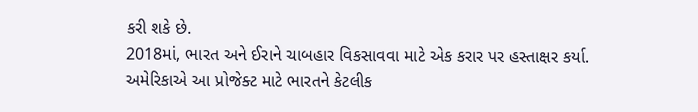કરી શકે છે.
2018માં, ભારત અને ઈરાને ચાબહાર વિકસાવવા માટે એક કરાર પર હસ્તાક્ષર કર્યા. અમેરિકાએ આ પ્રોજેક્ટ માટે ભારતને કેટલીક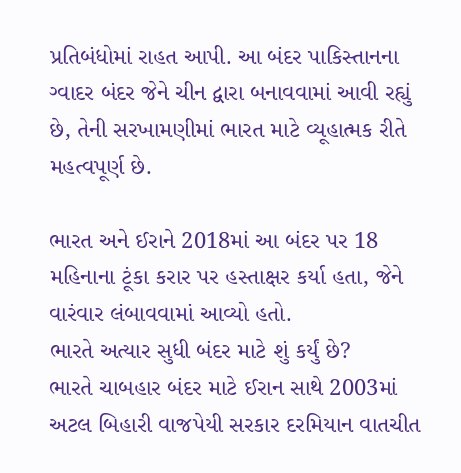પ્રતિબંધોમાં રાહત આપી. આ બંદર પાકિસ્તાનના ગ્વાદર બંદર જેને ચીન દ્વારા બનાવવામાં આવી રહ્યું છે, તેની સરખામણીમાં ભારત માટે વ્યૂહાત્મક રીતે મહત્વપૂર્ણ છે.

ભારત અને ઈરાને 2018માં આ બંદર પર 18 મહિનાના ટૂંકા કરાર પર હસ્તાક્ષર કર્યા હતા, જેને વારંવાર લંબાવવામાં આવ્યો હતો.
ભારતે અત્યાર સુધી બંદર માટે શું કર્યું છે?
ભારતે ચાબહાર બંદર માટે ઈરાન સાથે 2003માં અટલ બિહારી વાજપેયી સરકાર દરમિયાન વાતચીત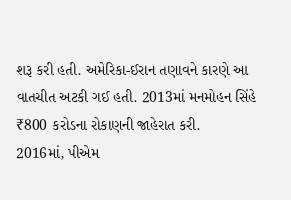શરૂ કરી હતી. અમેરિકા-ઈરાન તણાવને કારણે આ વાતચીત અટકી ગઈ હતી. 2013માં મનમોહન સિંહે ₹800 કરોડના રોકાણની જાહેરાત કરી.
2016માં, પીએમ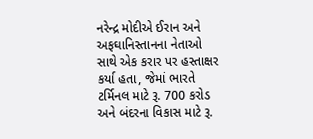નરેન્દ્ર મોદીએ ઈરાન અને અફઘાનિસ્તાનના નેતાઓ સાથે એક કરાર પર હસ્તાક્ષર કર્યા હતા, જેમાં ભારતે ટર્મિનલ માટે રૂ. 700 કરોડ અને બંદરના વિકાસ માટે રૂ.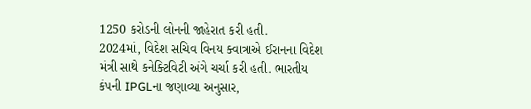1250 કરોડની લોનની જાહેરાત કરી હતી.
2024માં, વિદેશ સચિવ વિનય ક્વાત્રાએ ઈરાનના વિદેશ મંત્રી સાથે કનેક્ટિવિટી અંગે ચર્ચા કરી હતી. ભારતીય કંપની IPGLના જણાવ્યા અનુસાર,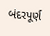બંદરપૂર્ણ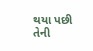થયા પછી તેની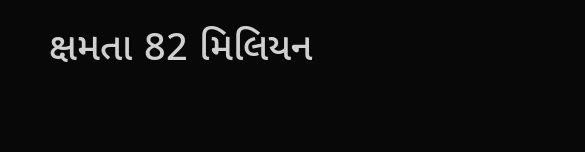ક્ષમતા 82 મિલિયન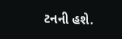ટનની હશે.